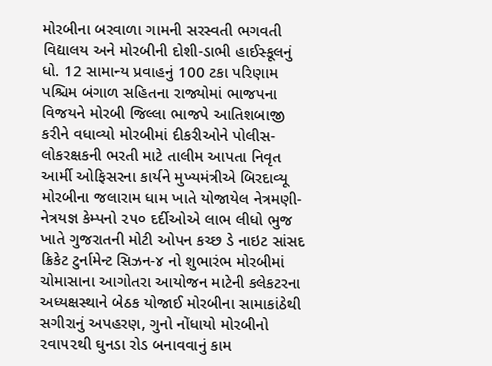મોરબીના બરવાળા ગામની સરસ્વતી ભગવતી વિદ્યાલય અને મોરબીની દોશી-ડાભી હાઈસ્કૂલનું ધો. 12 સામાન્ય પ્રવાહનું 100 ટકા પરિણામ પશ્ચિમ બંગાળ સહિતના રાજ્યોમાં ભાજપના વિજયને મોરબી જિલ્લા ભાજપે આતિશબાજી કરીને વધાવ્યો મોરબીમાં દીકરીઓને પોલીસ-લોકરક્ષકની ભરતી માટે તાલીમ આપતા નિવૃત આર્મી ઓફિસરના કાર્યને મુખ્યમંત્રીએ બિરદાવ્યૂ મોરબીના જલારામ ધામ ખાતે યોજાયેલ નેત્રમણી-નેત્રયજ્ઞ કેમ્પનો ૨૫૦ દર્દીઓએ લાભ લીધો ભુજ ખાતે ગુજરાતની મોટી ઓપન કચ્છ ડે નાઇટ સાંસદ ક્રિકેટ ટુર્નામેન્ટ સિઝન-૪ નો શુભારંભ મોરબીમાં ચોમાસાના આગોતરા આયોજન માટેની કલેકટરના અધ્યક્ષસ્થાને બેઠક યોજાઈ મોરબીના સામાકાંઠેથી સગીરાનું અપહરણ, ગુનો નોંધાયો મોરબીનો ૨વા૫૨થી ઘુનડા રોડ બનાવવાનું કામ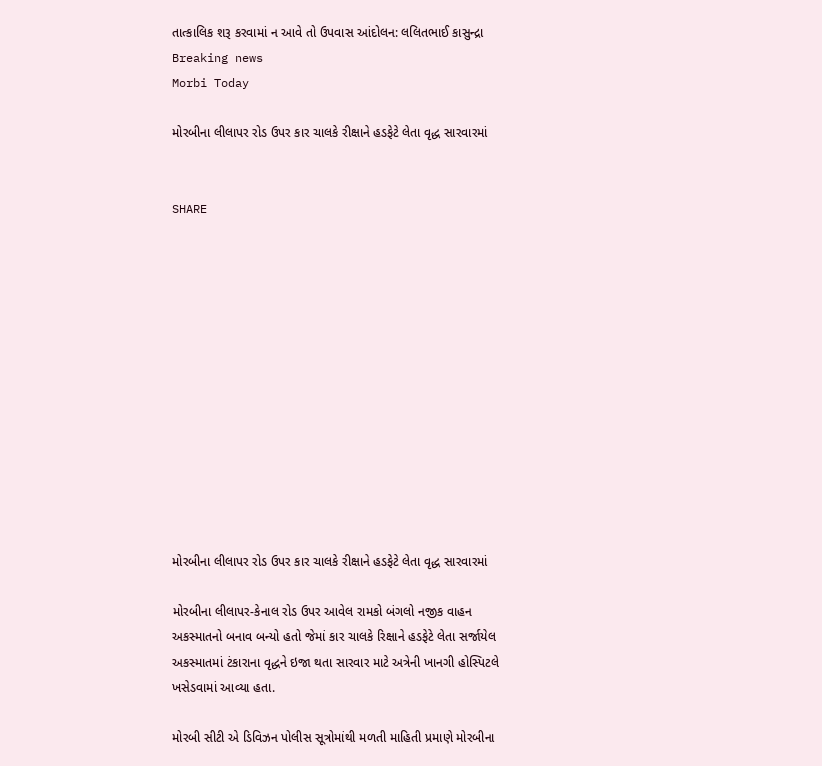તાત્કાલિક શરૂ કરવામાં ન આવે તો ઉપવાસ આંદોલન: લલિતભાઈ કાસુન્દ્રા
Breaking news
Morbi Today

મોરબીના લીલાપર રોડ ઉપર કાર ચાલકે રીક્ષાને હડફેટે લેતા વૃદ્ધ સારવારમાં


SHARE













મોરબીના લીલાપર રોડ ઉપર કાર ચાલકે રીક્ષાને હડફેટે લેતા વૃદ્ધ સારવારમાં

મોરબીના લીલાપર-કેનાલ રોડ ઉપર આવેલ રામકો બંગલો નજીક વાહન અકસ્માતનો બનાવ બન્યો હતો જેમાં કાર ચાલકે રિક્ષાને હડફેટે લેતા સર્જાયેલ અકસ્માતમાં ટંકારાના વૃદ્ધને ઇજા થતા સારવાર માટે અત્રેની ખાનગી હોસ્પિટલે ખસેડવામાં આવ્યા હતા.

મોરબી સીટી એ ડિવિઝન પોલીસ સૂત્રોમાંથી મળતી માહિતી પ્રમાણે મોરબીના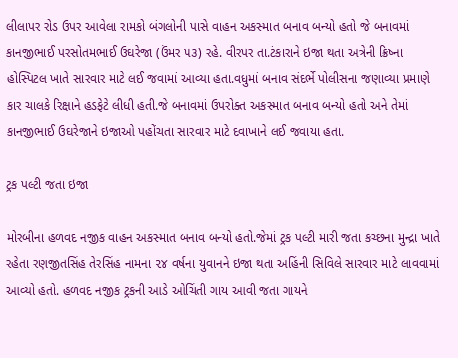લીલાપર રોડ ઉપર આવેલા રામકો બંગલોની પાસે વાહન અકસ્માત બનાવ બન્યો હતો જે બનાવમાં કાનજીભાઈ પરસોતમભાઈ ઉઘરેજા (ઉંમર ૫૩) રહે. વીરપર તા.ટંકારાને ઇજા થતા અત્રેની ક્રિષ્ના હોસ્પિટલ ખાતે સારવાર માટે લઈ જવામાં આવ્યા હતા.વધુમાં બનાવ સંદર્ભે પોલીસના જણાવ્યા પ્રમાણે કાર ચાલકે રિક્ષાને હડફેટે લીધી હતી.જે બનાવમાં ઉપરોક્ત અકસ્માત બનાવ બન્યો હતો અને તેમાં કાનજીભાઈ ઉઘરેજાને ઇજાઓ પહોંચતા સારવાર માટે દવાખાને લઈ જવાયા હતા.

ટ્રક પલ્ટી જતા ઇજા

મોરબીના હળવદ નજીક વાહન અકસ્માત બનાવ બન્યો હતો.જેમાં ટ્રક પલ્ટી મારી જતા કચ્છના મુન્દ્રા ખાતે રહેતા રણજીતસિંહ તેરસિંહ નામના ૨૪ વર્ષના યુવાનને ઇજા થતા અહિંની સિવિલે સારવાર માટે લાવવામાં આવ્યો હતો. હળવદ નજીક ટ્રકની આડે ઓચિંતી ગાય આવી જતા ગાયને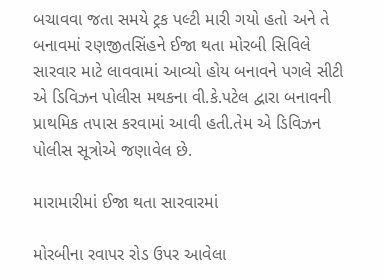બચાવવા જતા સમયે ટ્રક પલ્ટી મારી ગયો હતો અને તે બનાવમાં રણજીતસિંહને ઈજા થતા મોરબી સિવિલે સારવાર માટે લાવવામાં આવ્યો હોય બનાવને પગલે સીટી એ ડિવિઝન પોલીસ મથકના વી.કે.પટેલ દ્વારા બનાવની પ્રાથમિક તપાસ કરવામાં આવી હતી.તેમ એ ડિવિઝન પોલીસ સૂત્રોએ જણાવેલ છે.

મારામારીમાં ઈજા થતા સારવારમાં

મોરબીના રવાપર રોડ ઉપર આવેલા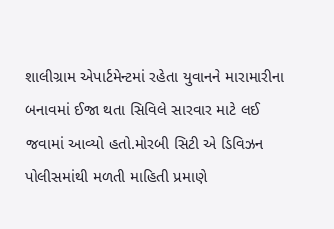શાલીગ્રામ એપાર્ટમેન્ટમાં રહેતા યુવાનને મારામારીના બનાવમાં ઈજા થતા સિવિલે સારવાર માટે લઈ જવામાં આવ્યો હતો.મોરબી સિટી એ ડિવિઝન પોલીસમાંથી મળતી માહિતી પ્રમાણે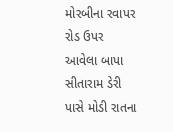મોરબીના રવાપર રોડ ઉપર આવેલા બાપા સીતારામ ડેરી પાસે મોડી રાતના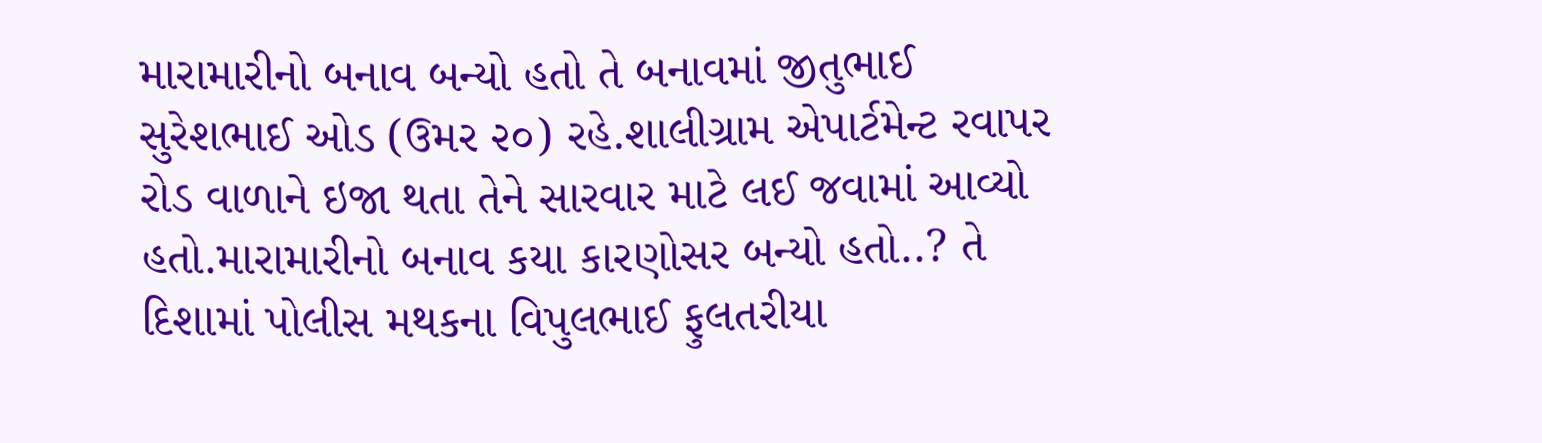મારામારીનો બનાવ બન્યો હતો તે બનાવમાં જીતુભાઈ સુરેશભાઈ ઓડ (ઉમર ૨૦) રહે.શાલીગ્રામ એપાર્ટમેન્ટ રવાપર રોડ વાળાને ઇજા થતા તેને સારવાર માટે લઈ જવામાં આવ્યો હતો.મારામારીનો બનાવ કયા કારણોસર બન્યો હતો..? તે દિશામાં પોલીસ મથકના વિપુલભાઈ ફુલતરીયા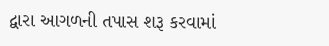દ્વારા આગળની તપાસ શરૂ કરવામાં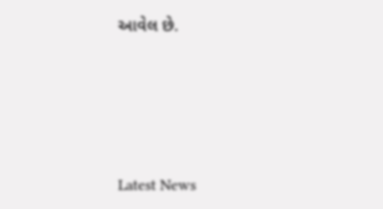આવેલ છે.






Latest News